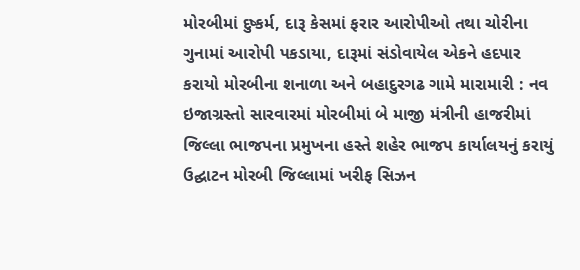મોરબીમાં દુષ્કર્મ, દારૂ કેસમાં ફરાર આરોપીઓ તથા ચોરીના ગુનામાં આરોપી પકડાયા, દારૂમાં સંડોવાયેલ એકને હદપાર કરાયો મોરબીના શનાળા અને બહાદુરગઢ ગામે મારામારી : નવ ઇજાગ્રસ્તો સારવારમાં મોરબીમાં બે માજી મંત્રીની હાજરીમાં જિલ્લા ભાજપના પ્રમુખના હસ્તે શહેર ભાજપ કાર્યાલયનું કરાયું ઉદ્ઘાટન મોરબી જિલ્લામાં ખરીફ સિઝન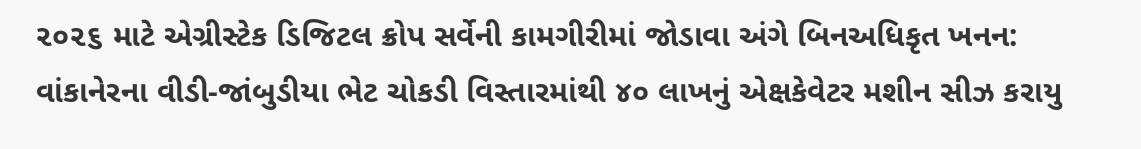૨૦૨૬ માટે એગ્રીસ્ટેક ડિજિટલ ક્રોપ સર્વેની કામગીરીમાં જોડાવા અંગે બિનઅધિકૃત ખનન: વાંકાનેરના વીડી-જાંબુડીયા ભેટ ચોકડી વિસ્તારમાંથી ૪૦ લાખનું એક્ષકેવેટર મશીન સીઝ કરાયુ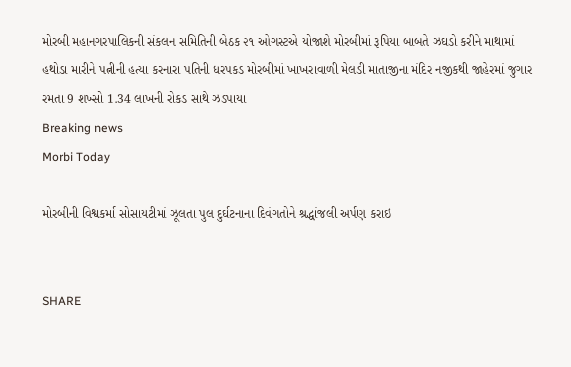મોરબી મહાનગરપાલિકની સંકલન સમિતિની બેઠક ૨૧ ઓગસ્ટએ યોજાશે મોરબીમાં રૂપિયા બાબતે ઝઘડો કરીને માથામાં હથોડા મારીને પત્નીની હત્યા કરનારા પતિની ધરપકડ મોરબીમાં ખાખરાવાળી મેલડી માતાજીના મંદિર નજીકથી જાહેરમાં જુગાર રમતા 9 શખ્સો 1.34 લાખની રોકડ સાથે ઝડપાયા
Breaking news
Morbi Today

મોરબીની વિશ્વકર્મા સોસાયટીમાં ઝૂલતા પુલ દુર્ઘટનાના દિવંગતોને શ્રદ્ધાંજલી અર્પણ કરાઇ


SHARE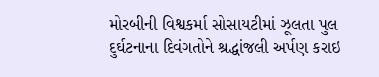મોરબીની વિશ્વકર્મા સોસાયટીમાં ઝૂલતા પુલ દુર્ઘટનાના દિવંગતોને શ્રદ્ધાંજલી અર્પણ કરાઇ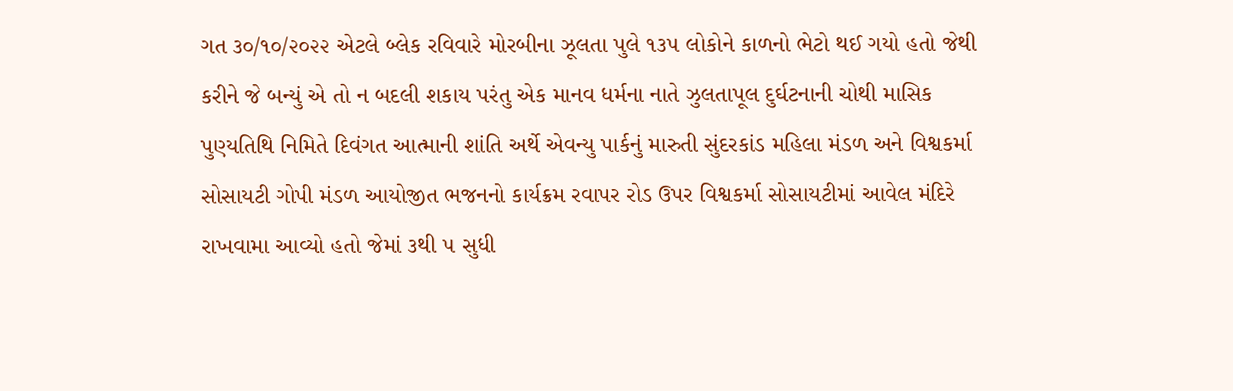ગત ૩૦/૧૦/૨૦૨૨ એટલે બ્લેક રવિવારે મોરબીના ઝૂલતા પુલે ૧૩૫ લોકોને કાળનો ભેટો થઈ ગયો હતો જેથી કરીને જે બન્યું એ તો ન બદલી શકાય પરંતુ એક માનવ ધર્મના નાતે ઝુલતાપૂલ દુર્ઘટનાની ચોથી માસિક પુણ્યતિથિ નિમિતે દિવંગત આત્માની શાંતિ અર્થે એવન્યુ પાર્કનું મારુતી સુંદરકાંડ મહિલા મંડળ અને વિશ્વકર્મા સોસાયટી ગોપી મંડળ આયોજીત ભજનનો કાર્યક્રમ રવાપર રોડ ઉપર વિશ્વકર્મા સોસાયટીમાં આવેલ મંદિરે રાખવામા આવ્યો હતો જેમાં ૩થી ૫ સુધી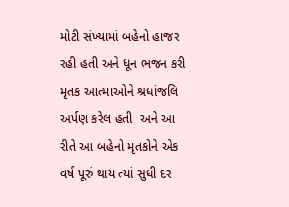મોટી સંખ્યામાં બહેનો હાજર રહી હતી અને ધૂન ભજન કરી મૃતક આત્માઓને શ્રધાંજલિ અર્પણ કરેલ હતી  અને આ રીતે આ બહેનો મૃતકોને એક વર્ષ પૂરું થાય ત્યાં સુધી દર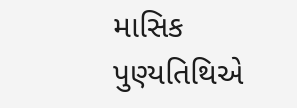માસિક  પુણ્યતિથિએ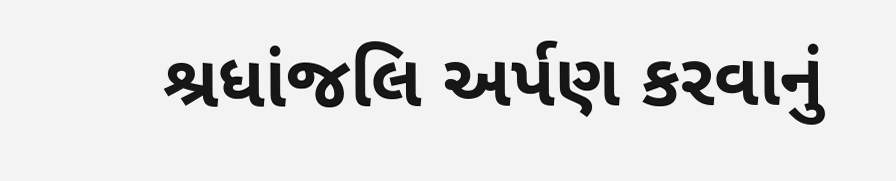શ્રધાંજલિ અર્પણ કરવાનું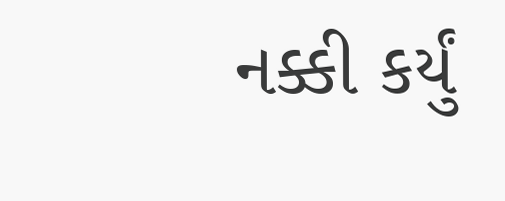નક્કી કર્યું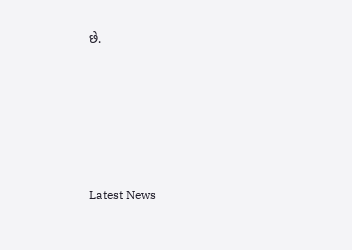છે.






Latest News